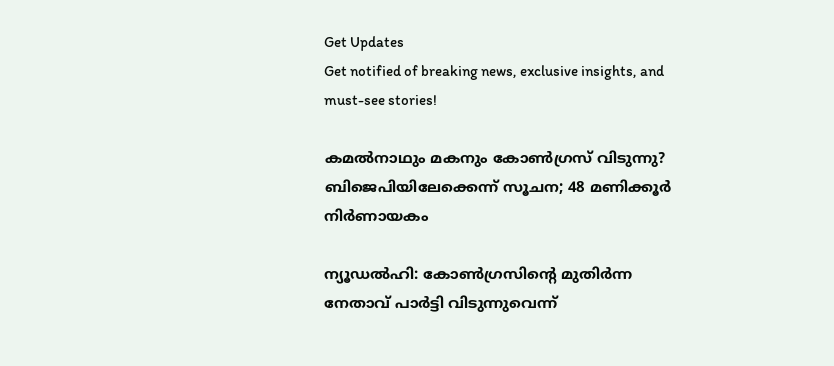Get Updates
Get notified of breaking news, exclusive insights, and must-see stories!

കമല്‍നാഥും മകനും കോണ്‍ഗ്രസ് വിടുന്നു? ബിജെപിയിലേക്കെന്ന് സൂചന; 48 മണിക്കൂര്‍ നിര്‍ണായകം

ന്യൂഡല്‍ഹി: കോണ്‍ഗ്രസിന്റെ മുതിര്‍ന്ന നേതാവ് പാര്‍ട്ടി വിടുന്നുവെന്ന്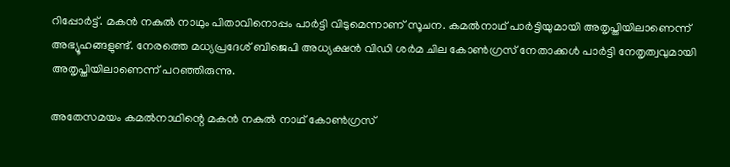റിപ്പോര്‍ട്ട്. മകന്‍ നകുല്‍ നാഥും പിതാവിനൊപ്പം പാര്‍ട്ടി വിടുമെന്നാണ് സൂചന. കമല്‍നാഥ് പാര്‍ട്ടിയുമായി അതൃപ്തിയിലാണെന്ന് അഭ്യൂഹങ്ങളുണ്ട്. നേരത്തെ മധ്യപ്രദേശ് ബിജെപി അധ്യക്ഷന്‍ വിഡി ശര്‍മ ചില കോണ്‍ഗ്രസ് നേതാക്കള്‍ പാര്‍ട്ടി നേതൃത്വവുമായി അതൃപ്തിയിലാണെന്ന് പറഞ്ഞിരുന്നു.

അതേസമയം കമല്‍നാഥിന്റെ മകന്‍ നകുല്‍ നാഥ് കോണ്‍ഗ്രസ്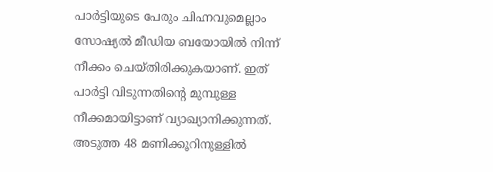പാര്‍ട്ടിയുടെ പേരും ചിഹ്നവുമെല്ലാം സോഷ്യല്‍ മീഡിയ ബയോയില്‍ നിന്ന് നീക്കം ചെയ്തിരിക്കുകയാണ്. ഇത് പാര്‍ട്ടി വിടുന്നതിന്റെ മുമ്പുള്ള നീക്കമായിട്ടാണ് വ്യാഖ്യാനിക്കുന്നത്. അടുത്ത 48 മണിക്കൂറിനുള്ളില്‍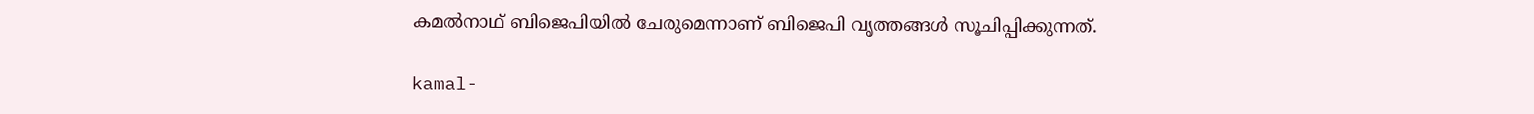കമല്‍നാഥ് ബിജെപിയില്‍ ചേരുമെന്നാണ് ബിജെപി വൃത്തങ്ങള്‍ സൂചിപ്പിക്കുന്നത്.

kamal-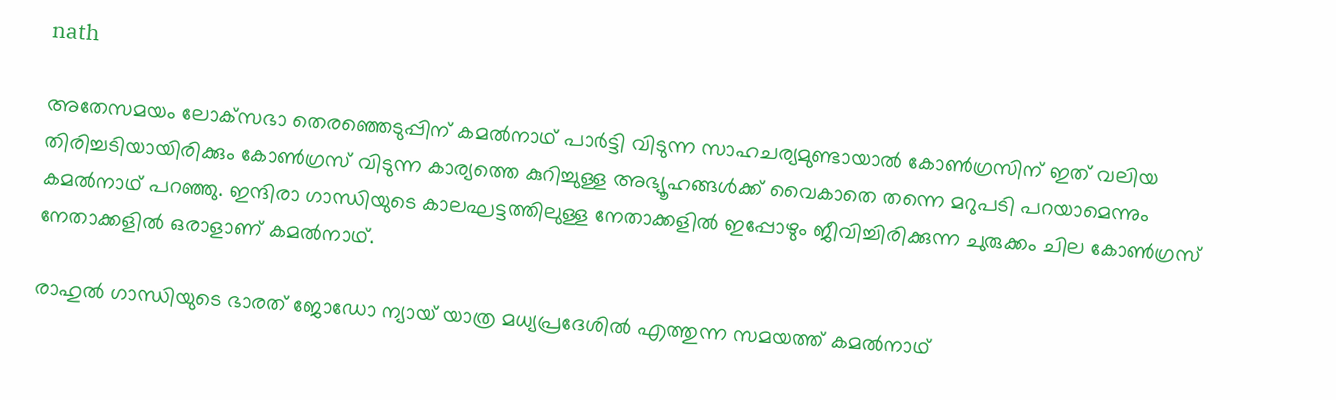nath

അതേസമയം ലോക്‌സഭാ തെരഞ്ഞെടുപ്പിന് കമല്‍നാഥ് പാര്‍ട്ടി വിടുന്ന സാഹചര്യമുണ്ടായാല്‍ കോണ്‍ഗ്രസിന് ഇത് വലിയ തിരിച്ചടിയായിരിക്കും കോണ്‍ഗ്രസ് വിടുന്ന കാര്യത്തെ കുറിച്ചുള്ള അഭ്യൂഹങ്ങള്‍ക്ക് വൈകാതെ തന്നെ മറുപടി പറയാമെന്നും കമല്‍നാഥ് പറഞ്ഞു. ഇന്ദിരാ ഗാന്ധിയുടെ കാലഘട്ടത്തിലുള്ള നേതാക്കളില്‍ ഇപ്പോഴും ജീവിച്ചിരിക്കുന്ന ചുരുക്കം ചില കോണ്‍ഗ്രസ് നേതാക്കളില്‍ ഒരാളാണ് കമല്‍നാഥ്.

രാഹുല്‍ ഗാന്ധിയുടെ ഭാരത് ജോഡോ ന്യായ് യാത്ര മധ്യപ്രദേശില്‍ എത്തുന്ന സമയത്ത് കമല്‍നാഥ്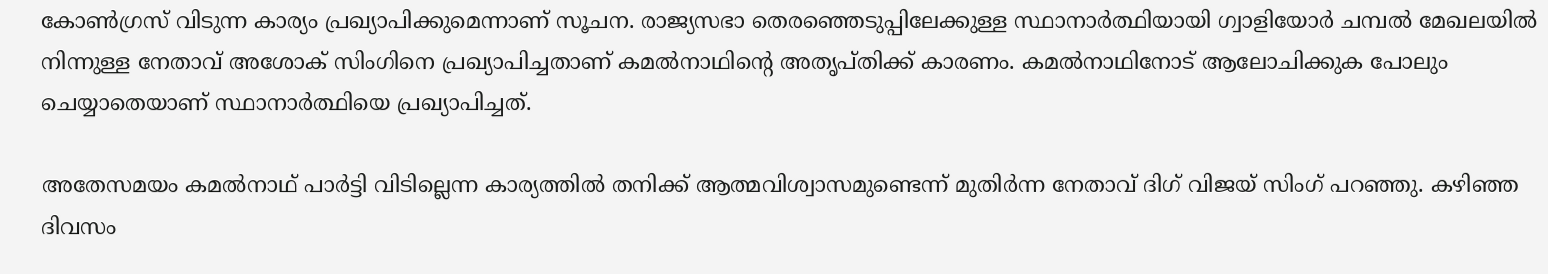കോണ്‍ഗ്രസ് വിടുന്ന കാര്യം പ്രഖ്യാപിക്കുമെന്നാണ് സൂചന. രാജ്യസഭാ തെരഞ്ഞെടുപ്പിലേക്കുള്ള സ്ഥാനാര്‍ത്ഥിയായി ഗ്വാളിയോര്‍ ചമ്പല്‍ മേഖലയില്‍ നിന്നുള്ള നേതാവ് അശോക് സിംഗിനെ പ്രഖ്യാപിച്ചതാണ് കമല്‍നാഥിന്റെ അതൃപ്തിക്ക് കാരണം. കമല്‍നാഥിനോട് ആലോചിക്കുക പോലും ചെയ്യാതെയാണ് സ്ഥാനാര്‍ത്ഥിയെ പ്രഖ്യാപിച്ചത്.

അതേസമയം കമല്‍നാഥ് പാര്‍ട്ടി വിടില്ലെന്ന കാര്യത്തില്‍ തനിക്ക് ആത്മവിശ്വാസമുണ്ടെന്ന് മുതിര്‍ന്ന നേതാവ് ദിഗ് വിജയ് സിംഗ് പറഞ്ഞു. കഴിഞ്ഞ ദിവസം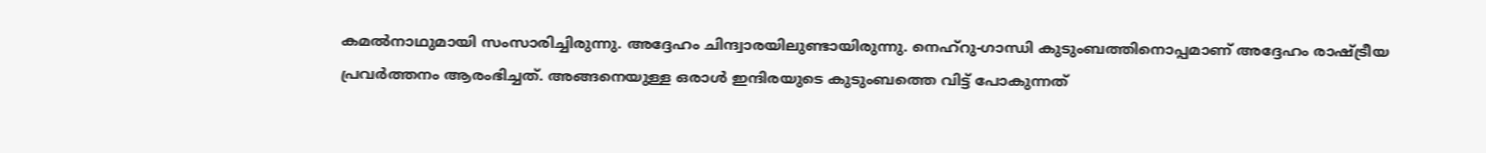കമല്‍നാഥുമായി സംസാരിച്ചിരുന്നു. അദ്ദേഹം ചിന്ദ്വാരയിലുണ്ടായിരുന്നു. നെഹ്‌റു-ഗാന്ധി കുടുംബത്തിനൊപ്പമാണ് അദ്ദേഹം രാഷ്ട്രീയ പ്രവര്‍ത്തനം ആരംഭിച്ചത്. അങ്ങനെയുള്ള ഒരാള്‍ ഇന്ദിരയുടെ കുടുംബത്തെ വിട്ട് പോകുന്നത്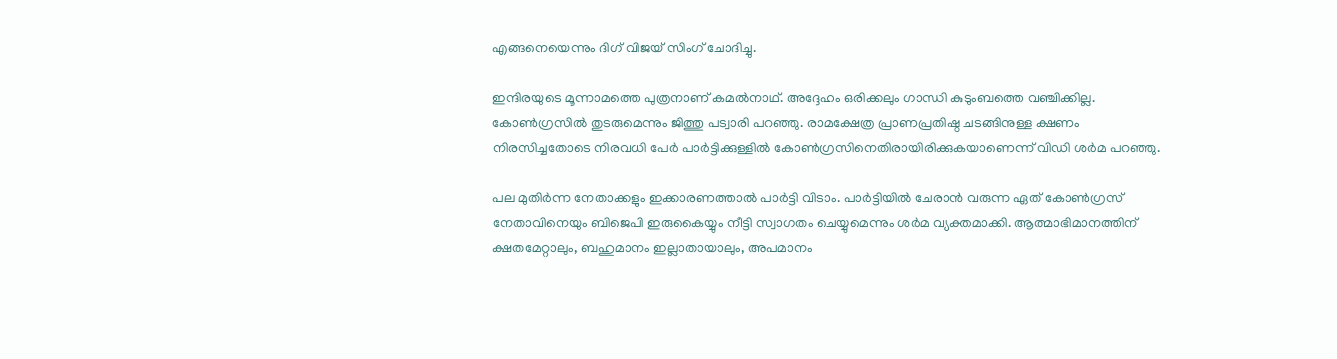എങ്ങനെയെന്നും ദിഗ് വിജയ് സിംഗ് ചോദിച്ചു.

ഇന്ദിരയുടെ മൂന്നാമത്തെ പുത്രനാണ് കമല്‍നാഥ്. അദ്ദേഹം ഒരിക്കലും ഗാന്ധി കുടുംബത്തെ വഞ്ചിക്കില്ല. കോണ്‍ഗ്രസില്‍ തുടരുമെന്നും ജിത്തു പട്വാരി പറഞ്ഞു. രാമക്ഷേത്ര പ്രാണപ്രതിഷ്ഠ ചടങ്ങിനുള്ള ക്ഷണം നിരസിച്ചതോടെ നിരവധി പേര്‍ പാര്‍ട്ടിക്കുള്ളില്‍ കോണ്‍ഗ്രസിനെതിരായിരിക്കുകയാണെന്ന് വിഡി ശര്‍മ പറഞ്ഞു.

പല മുതിര്‍ന്ന നേതാക്കളും ഇക്കാരണത്താല്‍ പാര്‍ട്ടി വിടാം. പാര്‍ട്ടിയില്‍ ചേരാന്‍ വരുന്ന ഏത് കോണ്‍ഗ്രസ് നേതാവിനെയും ബിജെപി ഇരുകൈയ്യും നീട്ടി സ്വാഗതം ചെയ്യുമെന്നും ശര്‍മ വ്യക്തമാക്കി. ആത്മാഭിമാനത്തിന് ക്ഷതമേറ്റാലും, ബഹുമാനം ഇല്ലാതായാലും, അപമാനം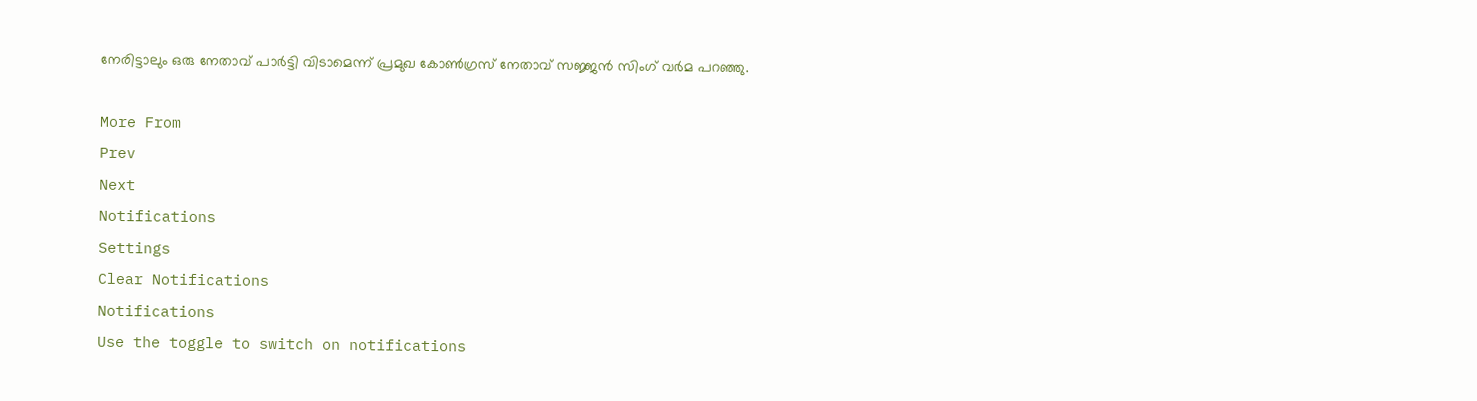നേരിട്ടാലും ഒരു നേതാവ് പാര്‍ട്ടി വിടാമെന്ന് പ്രമുഖ കോണ്‍ഗ്രസ് നേതാവ് സജ്ജന്‍ സിംഗ് വര്‍മ പറഞ്ഞു.

More From
Prev
Next
Notifications
Settings
Clear Notifications
Notifications
Use the toggle to switch on notifications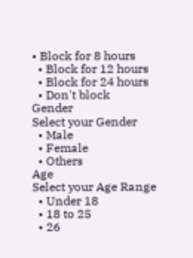• Block for 8 hours
  • Block for 12 hours
  • Block for 24 hours
  • Don't block
Gender
Select your Gender
  • Male
  • Female
  • Others
Age
Select your Age Range
  • Under 18
  • 18 to 25
  • 26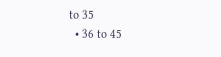to 35
  • 36 to 45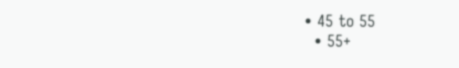• 45 to 55
  • 55+